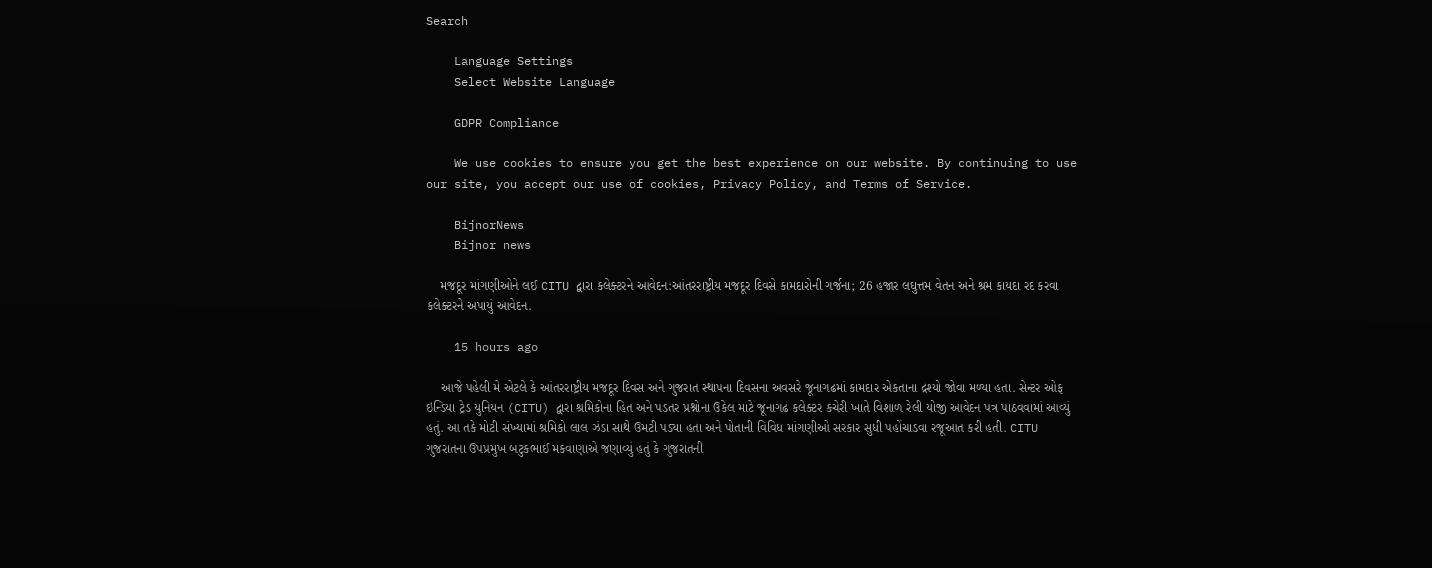Search

    Language Settings
    Select Website Language

    GDPR Compliance

    We use cookies to ensure you get the best experience on our website. By continuing to use our site, you accept our use of cookies, Privacy Policy, and Terms of Service.

    BijnorNews
    Bijnor news

    મજદૂર માંગણીઓને લઈ CITU દ્વારા કલેક્ટરને આવેદન:આંતરરાષ્ટ્રીય મજદૂર દિવસે કામદારોની ગર્જના; 26 હજાર લઘુત્તમ વેતન અને શ્રમ કાયદા રદ કરવા કલેક્ટરને અપાયું આવેદન.

    15 hours ago

    આજે પહેલી મે એટલે કે આંતરરાષ્ટ્રીય મજદૂર દિવસ અને ગુજરાત સ્થાપના દિવસના અવસરે જૂનાગઢમાં કામદાર એકતાના દ્રશ્યો જોવા મળ્યા હતા. સેન્ટર ઓફ ઇન્ડિયા ટ્રેડ યુનિયન (CITU) દ્વારા શ્રમિકોના હિત અને પડતર પ્રશ્નોના ઉકેલ માટે જૂનાગઢ કલેક્ટર કચેરી ખાતે વિશાળ રેલી યોજી આવેદન પત્ર પાઠવવામાં આવ્યું હતું. આ તકે મોટી સંખ્યામાં શ્રમિકો લાલ ઝંડા સાથે ઉમટી પડ્યા હતા અને પોતાની વિવિધ માંગણીઓ સરકાર સુધી પહોંચાડવા રજૂઆત કરી હતી. CITU ગુજરાતના ઉપપ્રમુખ બટુકભાઈ મકવાણાએ જણાવ્યું હતું કે ગુજરાતની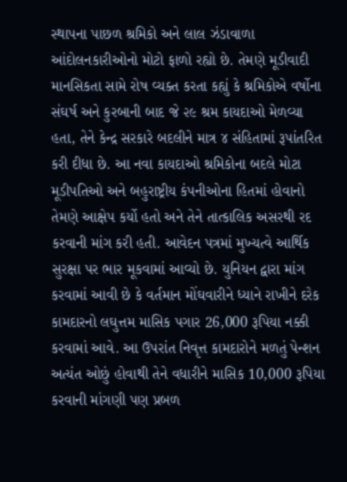સ્થાપના પાછળ શ્રમિકો અને લાલ ઝંડાવાળા આંદોલનકારીઓનો મોટો ફાળો રહ્યો છે. તેમણે મૂડીવાદી માનસિકતા સામે રોષ વ્યક્ત કરતા કહ્યું કે શ્રમિકોએ વર્ષોના સંઘર્ષ અને કુરબાની બાદ જે ૨૯ શ્રમ કાયદાઓ મેળવ્યા હતા, તેને કેન્દ્ર સરકારે બદલીને માત્ર ૪ સંહિતામાં રૂપાંતરિત કરી દીધા છે. આ નવા કાયદાઓ શ્રમિકોના બદલે મોટા મૂડીપતિઓ અને બહુરાષ્ટ્રીય કંપનીઓના હિતમાં હોવાનો તેમણે આક્ષેપ કર્યો હતો અને તેને તાત્કાલિક અસરથી રદ કરવાની માંગ કરી હતી. આવેદન પત્રમાં મુખ્યત્વે આર્થિક સુરક્ષા પર ભાર મૂકવામાં આવ્યો છે. યુનિયન દ્વારા માંગ કરવામાં આવી છે કે વર્તમાન મોંઘવારીને ધ્યાને રાખીને દરેક કામદારનો લઘુત્તમ માસિક પગાર 26,000 રૂપિયા નક્કી કરવામાં આવે. આ ઉપરાંત નિવૃત્ત કામદારોને મળતું પેન્શન અત્યંત ઓછું હોવાથી તેને વધારીને માસિક 10,000 રૂપિયા કરવાની માંગણી પણ પ્રબળ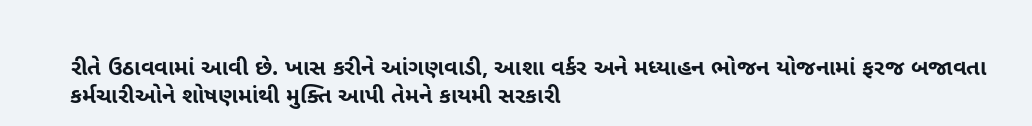રીતે ઉઠાવવામાં આવી છે. ખાસ કરીને આંગણવાડી, આશા વર્કર અને મધ્યાહન ભોજન યોજનામાં ફરજ બજાવતા કર્મચારીઓને શોષણમાંથી મુક્તિ આપી તેમને કાયમી સરકારી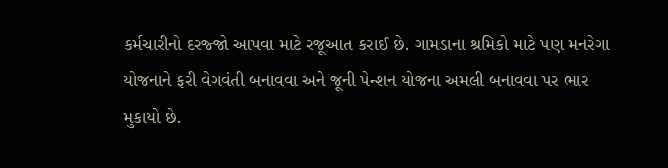કર્મચારીનો દરજ્જો આપવા માટે રજૂઆત કરાઈ છે. ગામડાના શ્રમિકો માટે પણ મનરેગા યોજનાને ફરી વેગવંતી બનાવવા અને જૂની પેન્શન યોજના અમલી બનાવવા પર ભાર મુકાયો છે.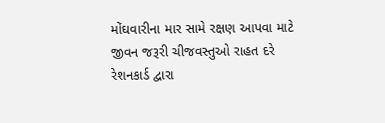મોંઘવારીના માર સામે રક્ષણ આપવા માટે જીવન જરૂરી ચીજવસ્તુઓ રાહત દરે રેશનકાર્ડ દ્વારા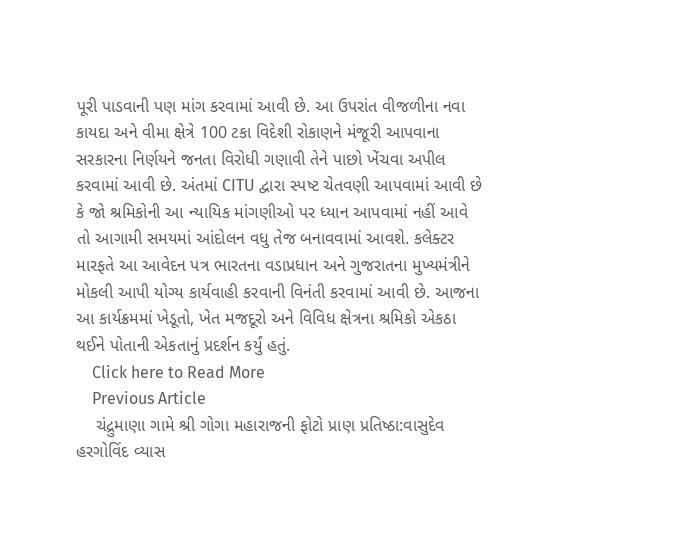પૂરી પાડવાની પણ માંગ કરવામાં આવી છે. આ ઉપરાંત વીજળીના નવા કાયદા અને વીમા ક્ષેત્રે 100 ટકા વિદેશી રોકાણને મંજૂરી આપવાના સરકારના નિર્ણયને જનતા વિરોધી ગણાવી તેને પાછો ખેંચવા અપીલ કરવામાં આવી છે. અંતમાં CITU દ્વારા સ્પષ્ટ ચેતવણી આપવામાં આવી છે કે જો શ્રમિકોની આ ન્યાયિક માંગણીઓ પર ધ્યાન આપવામાં નહીં આવે તો આગામી સમયમાં આંદોલન વધુ તેજ બનાવવામાં આવશે. કલેક્ટર મારફતે આ આવેદન પત્ર ભારતના વડાપ્રધાન અને ગુજરાતના મુખ્યમંત્રીને મોકલી આપી યોગ્ય કાર્યવાહી કરવાની વિનંતી કરવામાં આવી છે. આજના આ કાર્યક્રમમાં ખેડૂતો, ખેત મજદૂરો અને વિવિધ ક્ષેત્રના શ્રમિકો એકઠા થઈને પોતાની એકતાનું પ્રદર્શન કર્યું હતું.
    Click here to Read More
    Previous Article
    ચંદ્રુમાણા ગામે શ્રી ગોગા મહારાજની ફોટો પ્રાણ પ્રતિષ્ઠા:વાસુદેવ હરગોવિંદ વ્યાસ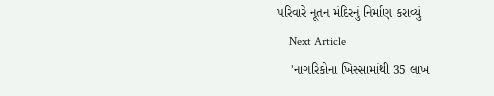પરિવારે નૂતન મંદિરનું નિર્માણ કરાવ્યું
    Next Article
    'નાગરિકોના ખિસ્સામાંથી 35 લાખ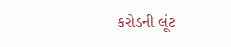કરોડની લૂંટ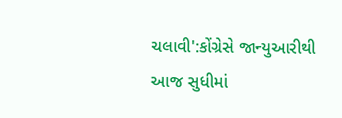ચલાવી':કોંગ્રેસે જાન્યુઆરીથી આજ સુધીમાં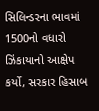સિલિન્ડરના ભાવમાં 1500નો વધારો ઝિંકાયાનો આક્ષેપ કર્યો, સરકાર હિસાબ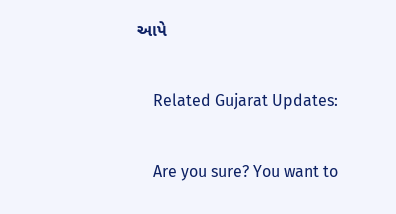આપે

    Related Gujarat Updates:

    Are you sure? You want to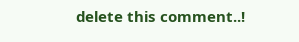delete this comment..!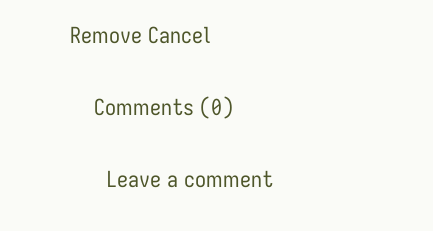Remove Cancel

    Comments (0)

      Leave a comment